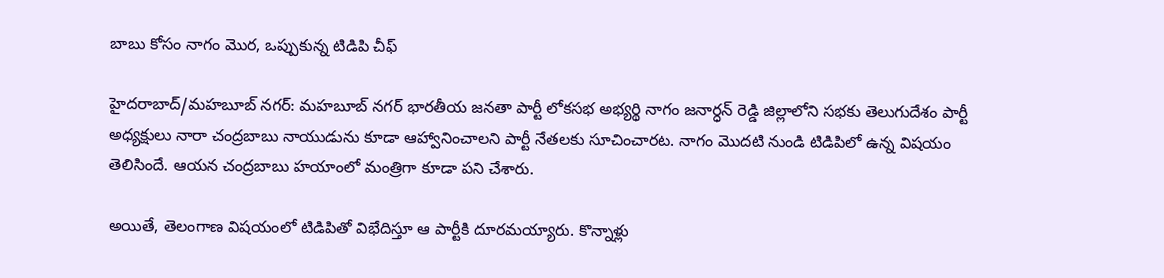బాబు కోసం నాగం మొర, ఒప్పుకున్న టిడిపి చీఫ్

హైదరాబాద్/మహబూబ్ నగర్: మహబూబ్ నగర్ భారతీయ జనతా పార్టీ లోకసభ అభ్యర్థి నాగం జనార్ధన్ రెడ్డి జిల్లాలోని సభకు తెలుగుదేశం పార్టీ అధ్యక్షులు నారా చంద్రబాబు నాయుడును కూడా ఆహ్వానించాలని పార్టీ నేతలకు సూచించారట. నాగం మొదటి నుండి టిడిపిలో ఉన్న విషయం తెలిసిందే. ఆయన చంద్రబాబు హయాంలో మంత్రిగా కూడా పని చేశారు.

అయితే, తెలంగాణ విషయంలో టిడిపితో విభేదిస్తూ ఆ పార్టీకి దూరమయ్యారు. కొన్నాళ్లు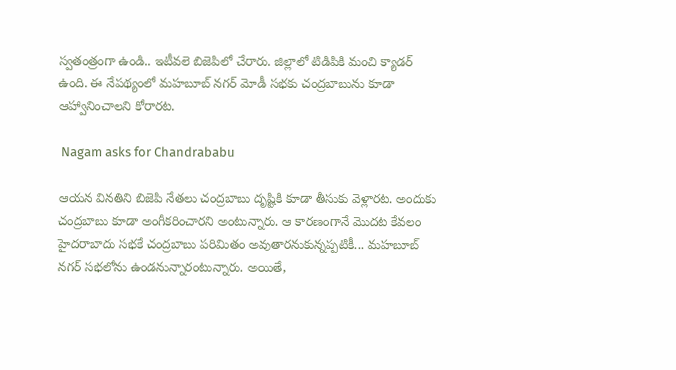స్వతంత్రంగా ఉండి.. ఇటీవలె బిజెపిలో చేరారు. జిల్లాలో టిడిపికి మంచి క్యాడర్ ఉంది. ఈ నేపథ్యంలో మహబూబ్ నగర్ మోడీ సభకు చంద్రబాబును కూడా ఆహ్వానించాలని కోరారట.

 Nagam asks for Chandrababu

ఆయన వినతిని బిజెపి నేతలు చంద్రబాబు దృష్టికి కూడా తీసుకు వెళ్లారట. అందుకు చంద్రబాబు కూడా అంగీకరించారని అంటున్నారు. ఆ కారణంగానే మొదట కేవలం హైదరాబాదు సభకే చంద్రబాబు పరిమితం అవుతారనుకున్నప్పటికీ... మహబూబ్ నగర్ సభలోను ఉండనున్నారంటున్నారు. అయితే,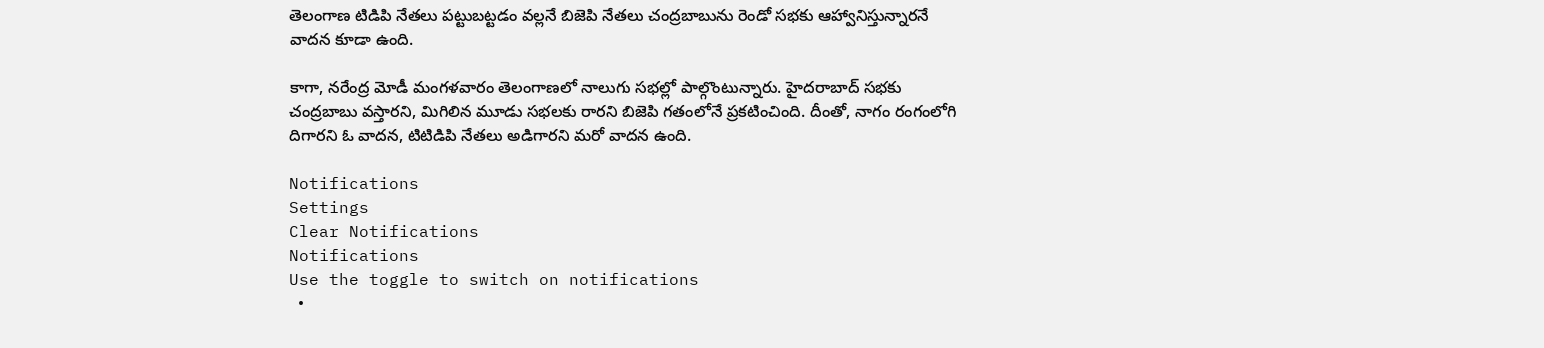తెలంగాణ టిడిపి నేతలు పట్టుబట్టడం వల్లనే బిజెపి నేతలు చంద్రబాబును రెండో సభకు ఆహ్వానిస్తున్నారనే వాదన కూడా ఉంది.

కాగా, నరేంద్ర మోడీ మంగళవారం తెలంగాణలో నాలుగు సభల్లో పాల్గొంటున్నారు. హైదరాబాద్ సభకు చంద్రబాబు వస్తారని, మిగిలిన మూడు సభలకు రారని బిజెపి గతంలోనే ప్రకటించింది. దీంతో, నాగం రంగంలోగి దిగారని ఓ వాదన, టిటిడిపి నేతలు అడిగారని మరో వాదన ఉంది.

Notifications
Settings
Clear Notifications
Notifications
Use the toggle to switch on notifications
  •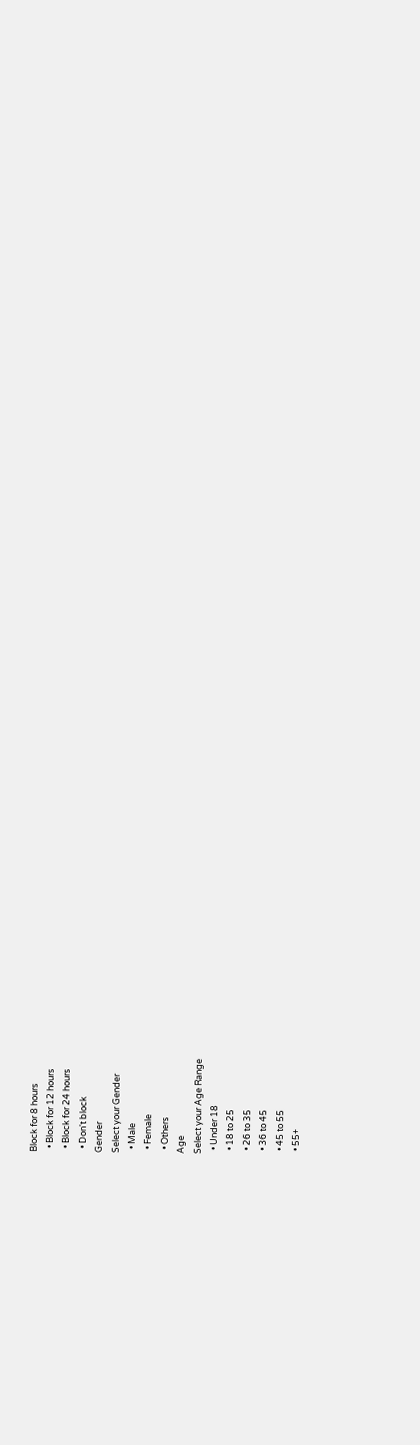Block for 8 hours
  • Block for 12 hours
  • Block for 24 hours
  • Don't block
Gender
Select your Gender
  • Male
  • Female
  • Others
Age
Select your Age Range
  • Under 18
  • 18 to 25
  • 26 to 35
  • 36 to 45
  • 45 to 55
  • 55+